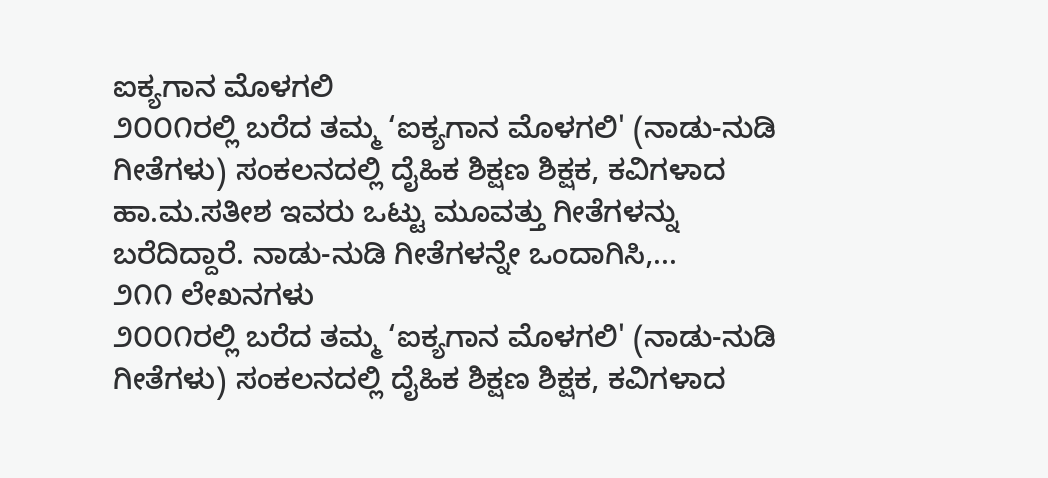ಐಕ್ಯಗಾನ ಮೊಳಗಲಿ
೨೦೦೧ರಲ್ಲಿ ಬರೆದ ತಮ್ಮ ‘ಐಕ್ಯಗಾನ ಮೊಳಗಲಿ' (ನಾಡು-ನುಡಿ ಗೀತೆಗಳು) ಸಂಕಲನದಲ್ಲಿ ದೈಹಿಕ ಶಿಕ್ಷಣ ಶಿಕ್ಷಕ, ಕವಿಗಳಾದ ಹಾ.ಮ.ಸತೀಶ ಇವರು ಒಟ್ಟು ಮೂವತ್ತು ಗೀತೆಗಳನ್ನು ಬರೆದಿದ್ದಾರೆ. ನಾಡು-ನುಡಿ ಗೀತೆಗಳನ್ನೇ ಒಂದಾಗಿಸಿ,...
೨೧೧ ಲೇಖನಗಳು
೨೦೦೧ರಲ್ಲಿ ಬರೆದ ತಮ್ಮ ‘ಐಕ್ಯಗಾನ ಮೊಳಗಲಿ' (ನಾಡು-ನುಡಿ ಗೀತೆಗಳು) ಸಂಕಲನದಲ್ಲಿ ದೈಹಿಕ ಶಿಕ್ಷಣ ಶಿಕ್ಷಕ, ಕವಿಗಳಾದ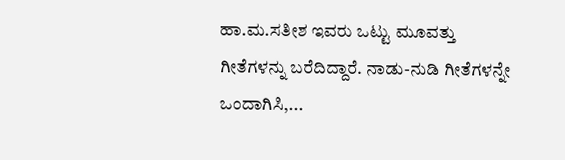ಹಾ.ಮ.ಸತೀಶ ಇವರು ಒಟ್ಟು ಮೂವತ್ತು ಗೀತೆಗಳನ್ನು ಬರೆದಿದ್ದಾರೆ. ನಾಡು-ನುಡಿ ಗೀತೆಗಳನ್ನೇ ಒಂದಾಗಿಸಿ,...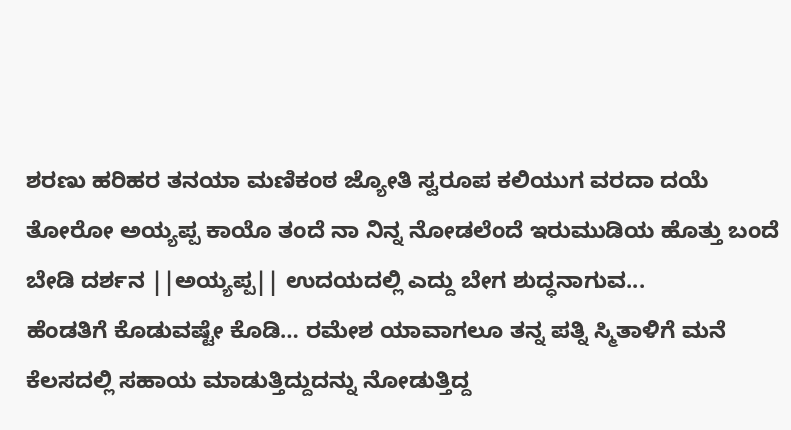ಶರಣು ಹರಿಹರ ತನಯಾ ಮಣಿಕಂಠ ಜ್ಯೋತಿ ಸ್ವರೂಪ ಕಲಿಯುಗ ವರದಾ ದಯೆ ತೋರೋ ಅಯ್ಯಪ್ಪ ಕಾಯೊ ತಂದೆ ನಾ ನಿನ್ನ ನೋಡಲೆಂದೆ ಇರುಮುಡಿಯ ಹೊತ್ತು ಬಂದೆ ಬೇಡಿ ದರ್ಶನ ||ಅಯ್ಯಪ್ಪ|| ಉದಯದಲ್ಲಿ ಎದ್ದು ಬೇಗ ಶುದ್ಧನಾಗುವ...
ಹೆಂಡತಿಗೆ ಕೊಡುವಷ್ಟೇ ಕೊಡಿ… ರಮೇಶ ಯಾವಾಗಲೂ ತನ್ನ ಪತ್ನಿ ಸ್ಮಿತಾಳಿಗೆ ಮನೆ ಕೆಲಸದಲ್ಲಿ ಸಹಾಯ ಮಾಡುತ್ತಿದ್ದುದನ್ನು ನೋಡುತ್ತಿದ್ದ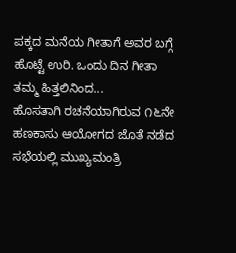ಪಕ್ಕದ ಮನೆಯ ಗೀತಾಗೆ ಅವರ ಬಗ್ಗೆ ಹೊಟ್ಟೆ ಉರಿ. ಒಂದು ದಿನ ಗೀತಾ ತಮ್ಮ ಹಿತ್ತಲಿನಿಂದ...
ಹೊಸತಾಗಿ ರಚನೆಯಾಗಿರುವ ೧೬ನೇ ಹಣಕಾಸು ಆಯೋಗದ ಜೊತೆ ನಡೆದ ಸಭೆಯಲ್ಲಿ ಮುಖ್ಯಮಂತ್ರಿ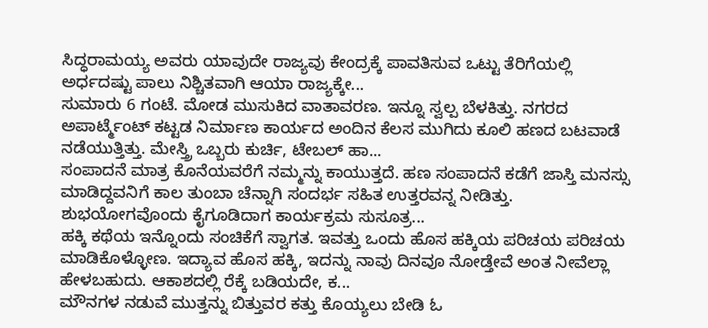ಸಿದ್ಧರಾಮಯ್ಯ ಅವರು ಯಾವುದೇ ರಾಜ್ಯವು ಕೇಂದ್ರಕ್ಕೆ ಪಾವತಿಸುವ ಒಟ್ಟು ತೆರಿಗೆಯಲ್ಲಿ ಅರ್ಧದಷ್ಟು ಪಾಲು ನಿಶ್ಚಿತವಾಗಿ ಆಯಾ ರಾಜ್ಯಕ್ಕೇ...
ಸುಮಾರು 6 ಗಂಟೆ. ಮೋಡ ಮುಸುಕಿದ ವಾತಾವರಣ. ಇನ್ನೂ ಸ್ವಲ್ಪ ಬೆಳಕಿತ್ತು. ನಗರದ ಅಪಾರ್ಟ್ಮೆಂಟ್ ಕಟ್ಟಡ ನಿರ್ಮಾಣ ಕಾರ್ಯದ ಅಂದಿನ ಕೆಲಸ ಮುಗಿದು ಕೂಲಿ ಹಣದ ಬಟವಾಡೆ ನಡೆಯುತ್ತಿತ್ತು. ಮೇಸ್ತ್ರಿ ಒಬ್ಬರು ಕುರ್ಚಿ, ಟೇಬಲ್ ಹಾ...
ಸಂಪಾದನೆ ಮಾತ್ರ ಕೊನೆಯವರೆಗೆ ನಮ್ಮನ್ನು ಕಾಯುತ್ತದೆ. ಹಣ ಸಂಪಾದನೆ ಕಡೆಗೆ ಜಾಸ್ತಿ ಮನಸ್ಸು ಮಾಡಿದ್ದವನಿಗೆ ಕಾಲ ತುಂಬಾ ಚೆನ್ನಾಗಿ ಸಂದರ್ಭ ಸಹಿತ ಉತ್ತರವನ್ನ ನೀಡಿತ್ತು. ಶುಭಯೋಗವೊಂದು ಕೈಗೂಡಿದಾಗ ಕಾರ್ಯಕ್ರಮ ಸುಸೂತ್ರ...
ಹಕ್ಕಿ ಕಥೆಯ ಇನ್ನೊಂದು ಸಂಚಿಕೆಗೆ ಸ್ವಾಗತ. ಇವತ್ತು ಒಂದು ಹೊಸ ಹಕ್ಕಿಯ ಪರಿಚಯ ಪರಿಚಯ ಮಾಡಿಕೊಳ್ಳೋಣ. ಇದ್ಯಾವ ಹೊಸ ಹಕ್ಕಿ, ಇದನ್ನು ನಾವು ದಿನವೂ ನೋಡ್ತೇವೆ ಅಂತ ನೀವೆಲ್ಲಾ ಹೇಳಬಹುದು. ಆಕಾಶದಲ್ಲಿ ರೆಕ್ಕೆ ಬಡಿಯದೇ, ಕ...
ಮೌನಗಳ ನಡುವೆ ಮುತ್ತನ್ನು ಬಿತ್ತುವರ ಕತ್ತು ಕೊಯ್ಯಲು ಬೇಡಿ ಓ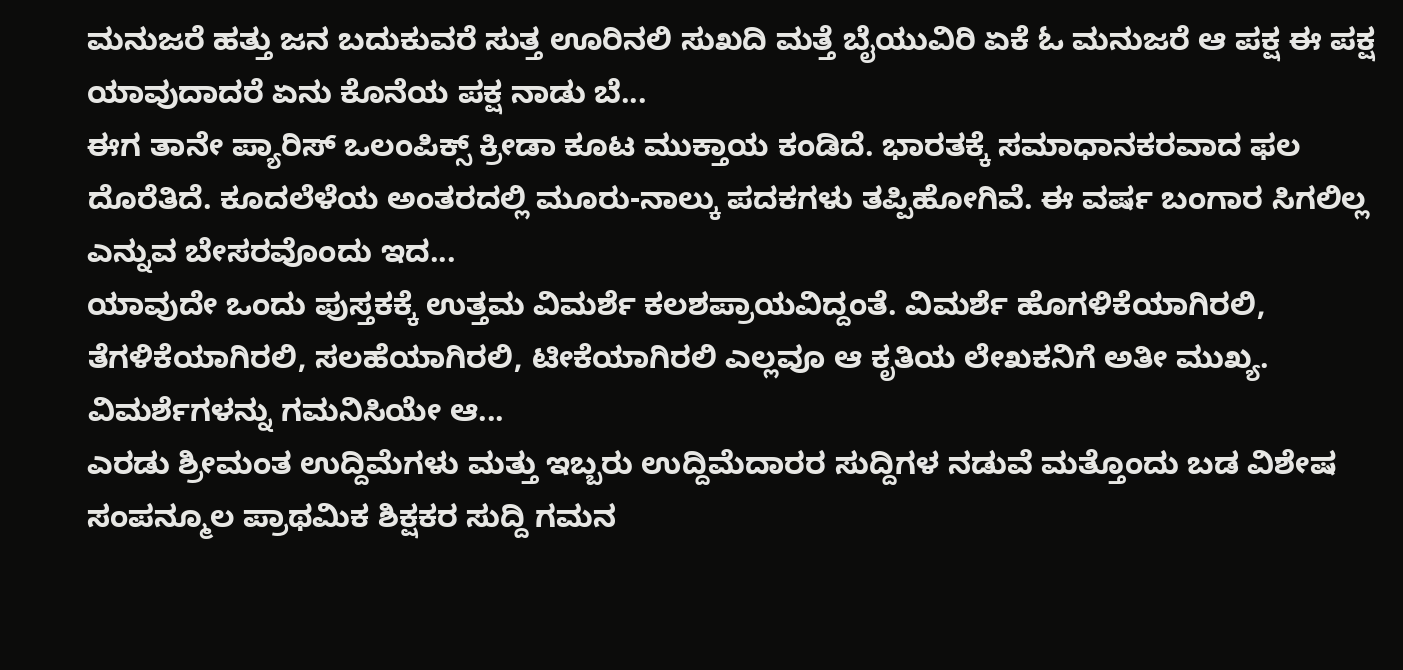ಮನುಜರೆ ಹತ್ತು ಜನ ಬದುಕುವರೆ ಸುತ್ತ ಊರಿನಲಿ ಸುಖದಿ ಮತ್ತೆ ಬೈಯುವಿರಿ ಏಕೆ ಓ ಮನುಜರೆ ಆ ಪಕ್ಷ ಈ ಪಕ್ಷ ಯಾವುದಾದರೆ ಏನು ಕೊನೆಯ ಪಕ್ಷ ನಾಡು ಬೆ...
ಈಗ ತಾನೇ ಪ್ಯಾರಿಸ್ ಒಲಂಪಿಕ್ಸ್ ಕ್ರೀಡಾ ಕೂಟ ಮುಕ್ತಾಯ ಕಂಡಿದೆ. ಭಾರತಕ್ಕೆ ಸಮಾಧಾನಕರವಾದ ಫಲ ದೊರೆತಿದೆ. ಕೂದಲೆಳೆಯ ಅಂತರದಲ್ಲಿ ಮೂರು-ನಾಲ್ಕು ಪದಕಗಳು ತಪ್ಪಿಹೋಗಿವೆ. ಈ ವರ್ಷ ಬಂಗಾರ ಸಿಗಲಿಲ್ಲ ಎನ್ನುವ ಬೇಸರವೊಂದು ಇದ...
ಯಾವುದೇ ಒಂದು ಪುಸ್ತಕಕ್ಕೆ ಉತ್ತಮ ವಿಮರ್ಶೆ ಕಲಶಪ್ರಾಯವಿದ್ದಂತೆ. ವಿಮರ್ಶೆ ಹೊಗಳಿಕೆಯಾಗಿರಲಿ, ತೆಗಳಿಕೆಯಾಗಿರಲಿ, ಸಲಹೆಯಾಗಿರಲಿ, ಟೀಕೆಯಾಗಿರಲಿ ಎಲ್ಲವೂ ಆ ಕೃತಿಯ ಲೇಖಕನಿಗೆ ಅತೀ ಮುಖ್ಯ. ವಿಮರ್ಶೆಗಳನ್ನು ಗಮನಿಸಿಯೇ ಆ...
ಎರಡು ಶ್ರೀಮಂತ ಉದ್ದಿಮೆಗಳು ಮತ್ತು ಇಬ್ಬರು ಉದ್ದಿಮೆದಾರರ ಸುದ್ದಿಗಳ ನಡುವೆ ಮತ್ತೊಂದು ಬಡ ವಿಶೇಷ ಸಂಪನ್ಮೂಲ ಪ್ರಾಥಮಿಕ ಶಿಕ್ಷಕರ ಸುದ್ದಿ ಗಮನ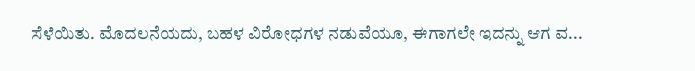ಸೆಳೆಯಿತು. ಮೊದಲನೆಯದು, ಬಹಳ ವಿರೋಧಗಳ ನಡುವೆಯೂ, ಈಗಾಗಲೇ ಇದನ್ನು ಆಗ ವ...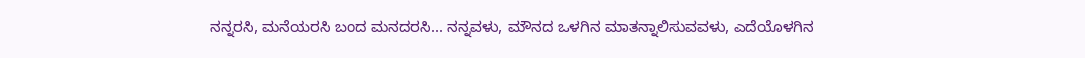ನನ್ನರಸಿ, ಮನೆಯರಸಿ ಬಂದ ಮನದರಸಿ... ನನ್ನವಳು, ಮೌನದ ಒಳಗಿನ ಮಾತನ್ನಾಲಿಸುವವಳು, ಎದೆಯೊಳಗಿನ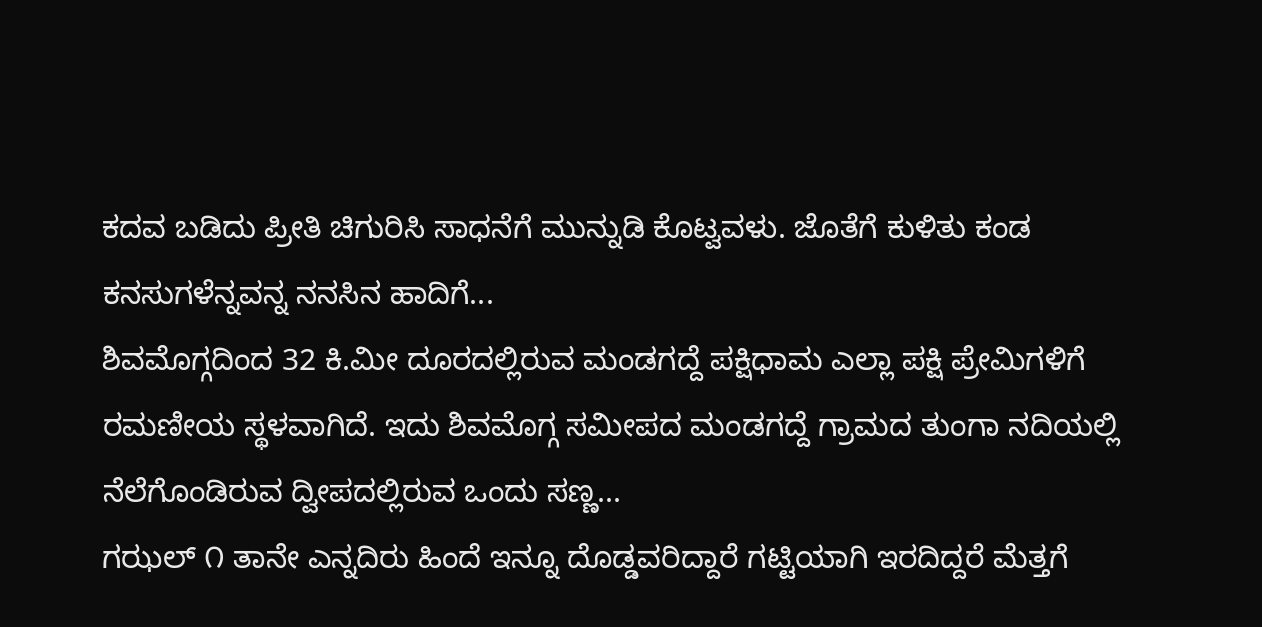ಕದವ ಬಡಿದು ಪ್ರೀತಿ ಚಿಗುರಿಸಿ ಸಾಧನೆಗೆ ಮುನ್ನುಡಿ ಕೊಟ್ವವಳು. ಜೊತೆಗೆ ಕುಳಿತು ಕಂಡ ಕನಸುಗಳೆನ್ನವನ್ನ ನನಸಿನ ಹಾದಿಗೆ...
ಶಿವಮೊಗ್ಗದಿಂದ 32 ಕಿ.ಮೀ ದೂರದಲ್ಲಿರುವ ಮಂಡಗದ್ದೆ ಪಕ್ಷಿಧಾಮ ಎಲ್ಲಾ ಪಕ್ಷಿ ಪ್ರೇಮಿಗಳಿಗೆ ರಮಣೀಯ ಸ್ಥಳವಾಗಿದೆ. ಇದು ಶಿವಮೊಗ್ಗ ಸಮೀಪದ ಮಂಡಗದ್ದೆ ಗ್ರಾಮದ ತುಂಗಾ ನದಿಯಲ್ಲಿ ನೆಲೆಗೊಂಡಿರುವ ದ್ವೀಪದಲ್ಲಿರುವ ಒಂದು ಸಣ್ಣ...
ಗಝಲ್ ೧ ತಾನೇ ಎನ್ನದಿರು ಹಿಂದೆ ಇನ್ನೂ ದೊಡ್ಡವರಿದ್ದಾರೆ ಗಟ್ಟಿಯಾಗಿ ಇರದಿದ್ದರೆ ಮೆತ್ತಗೆ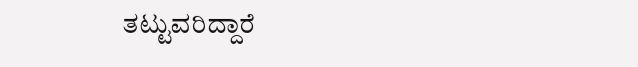ತಟ್ಟುವರಿದ್ದಾರೆ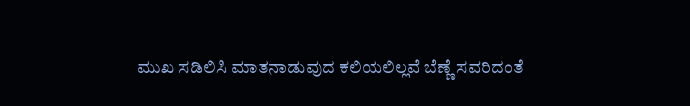ಮುಖ ಸಡಿಲಿಸಿ ಮಾತನಾಡುವುದ ಕಲಿಯಲಿಲ್ಲವೆ ಬೆಣ್ಣೆ ಸವರಿದಂತೆ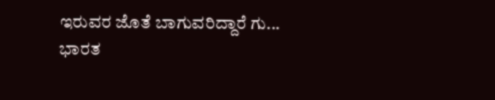ಇರುವರ ಜೊತೆ ಬಾಗುವರಿದ್ದಾರೆ ಗು...
ಭಾರತ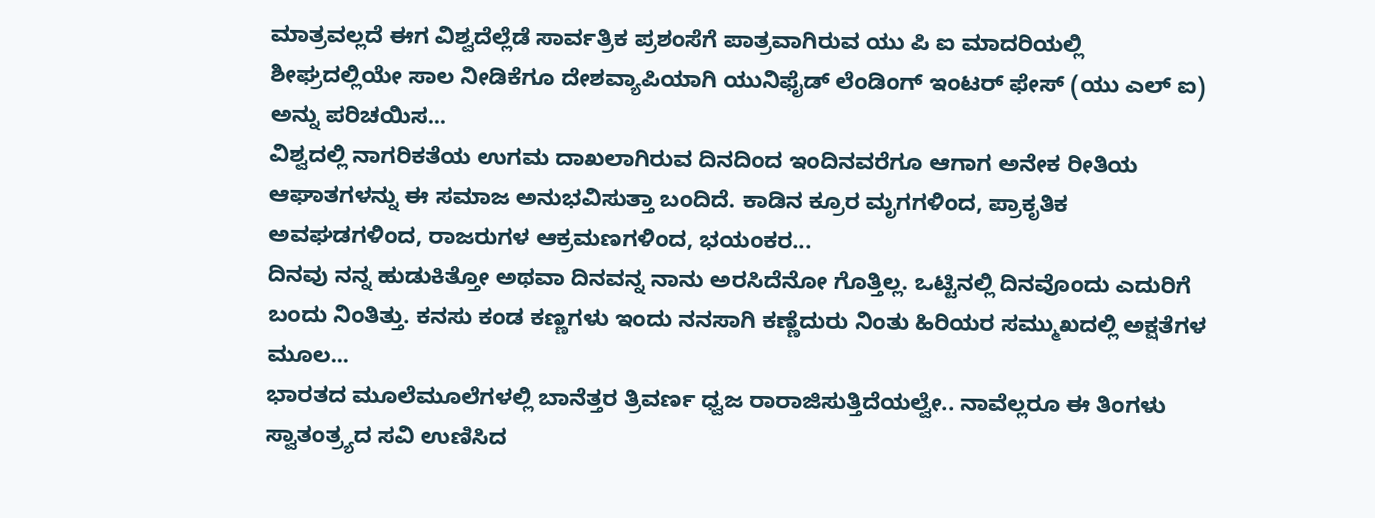ಮಾತ್ರವಲ್ಲದೆ ಈಗ ವಿಶ್ವದೆಲ್ಲೆಡೆ ಸಾರ್ವತ್ರಿಕ ಪ್ರಶಂಸೆಗೆ ಪಾತ್ರವಾಗಿರುವ ಯು ಪಿ ಐ ಮಾದರಿಯಲ್ಲಿ ಶೀಘ್ರದಲ್ಲಿಯೇ ಸಾಲ ನೀಡಿಕೆಗೂ ದೇಶವ್ಯಾಪಿಯಾಗಿ ಯುನಿಫೈಡ್ ಲೆಂಡಿಂಗ್ ಇಂಟರ್ ಫೇಸ್ (ಯು ಎಲ್ ಐ) ಅನ್ನು ಪರಿಚಯಿಸ...
ವಿಶ್ವದಲ್ಲಿ ನಾಗರಿಕತೆಯ ಉಗಮ ದಾಖಲಾಗಿರುವ ದಿನದಿಂದ ಇಂದಿನವರೆಗೂ ಆಗಾಗ ಅನೇಕ ರೀತಿಯ ಆಘಾತಗಳನ್ನು ಈ ಸಮಾಜ ಅನುಭವಿಸುತ್ತಾ ಬಂದಿದೆ. ಕಾಡಿನ ಕ್ರೂರ ಮೃಗಗಳಿಂದ, ಪ್ರಾಕೃತಿಕ ಅವಘಡಗಳಿಂದ, ರಾಜರುಗಳ ಆಕ್ರಮಣಗಳಿಂದ, ಭಯಂಕರ...
ದಿನವು ನನ್ನ ಹುಡುಕಿತ್ತೋ ಅಥವಾ ದಿನವನ್ನ ನಾನು ಅರಸಿದೆನೋ ಗೊತ್ತಿಲ್ಲ. ಒಟ್ಟಿನಲ್ಲಿ ದಿನವೊಂದು ಎದುರಿಗೆ ಬಂದು ನಿಂತಿತ್ತು. ಕನಸು ಕಂಡ ಕಣ್ಣಗಳು ಇಂದು ನನಸಾಗಿ ಕಣ್ಣೆದುರು ನಿಂತು ಹಿರಿಯರ ಸಮ್ಮುಖದಲ್ಲಿ ಅಕ್ಷತೆಗಳ ಮೂಲ...
ಭಾರತದ ಮೂಲೆಮೂಲೆಗಳಲ್ಲಿ ಬಾನೆತ್ತರ ತ್ರಿವರ್ಣ ಧ್ವಜ ರಾರಾಜಿಸುತ್ತಿದೆಯಲ್ವೇ.. ನಾವೆಲ್ಲರೂ ಈ ತಿಂಗಳು ಸ್ವಾತಂತ್ರ್ಯದ ಸವಿ ಉಣಿಸಿದ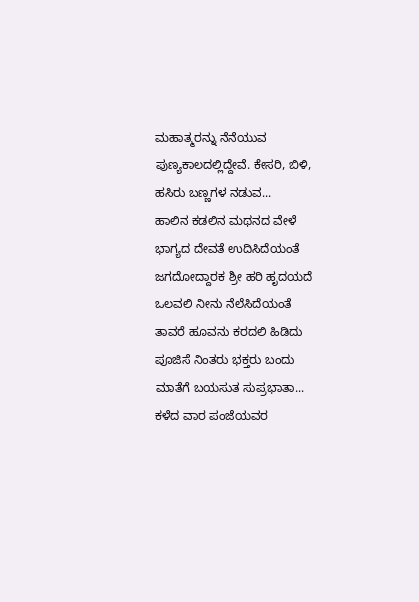ಮಹಾತ್ಮರನ್ನು ನೆನೆಯುವ ಪುಣ್ಯಕಾಲದಲ್ಲಿದ್ದೇವೆ. ಕೇಸರಿ, ಬಿಳಿ, ಹಸಿರು ಬಣ್ಣಗಳ ನಡುವ...
ಹಾಲಿನ ಕಡಲಿನ ಮಥನದ ವೇಳೆ ಭಾಗ್ಯದ ದೇವತೆ ಉದಿಸಿದೆಯಂತೆ ಜಗದೋದ್ದಾರಕ ಶ್ರೀ ಹರಿ ಹೃದಯದೆ ಒಲವಲಿ ನೀನು ನೆಲೆಸಿದೆಯಂತೆ ತಾವರೆ ಹೂವನು ಕರದಲಿ ಹಿಡಿದು ಪೂಜಿಸೆ ನಿಂತರು ಭಕ್ತರು ಬಂದು ಮಾತೆಗೆ ಬಯಸುತ ಸುಪ್ರಭಾತಾ...
ಕಳೆದ ವಾರ ಪಂಜೆಯವರ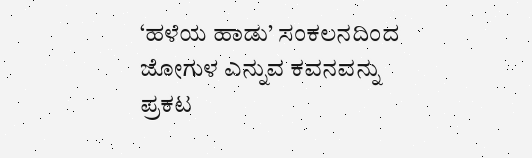‘ಹಳೆಯ ಹಾಡು’ ಸಂಕಲನದಿಂದ ಜೋಗುಳ ಎನ್ನುವ ಕವನವನ್ನು ಪ್ರಕಟ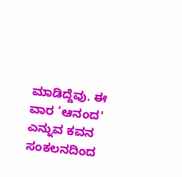ಮಾಡಿದ್ದೆವು. ಈ ವಾರ ‘ಆನಂದ' ಎನ್ನುವ ಕವನ ಸಂಕಲನದಿಂದ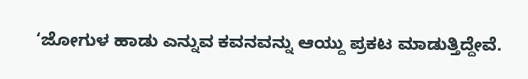‘ಜೋಗುಳ ಹಾಡು ಎನ್ನುವ ಕವನವನ್ನು ಆಯ್ದು ಪ್ರಕಟ ಮಾಡುತ್ತಿದ್ದೇವೆ.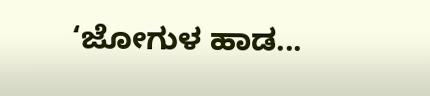‘ಜೋಗುಳ ಹಾಡ...